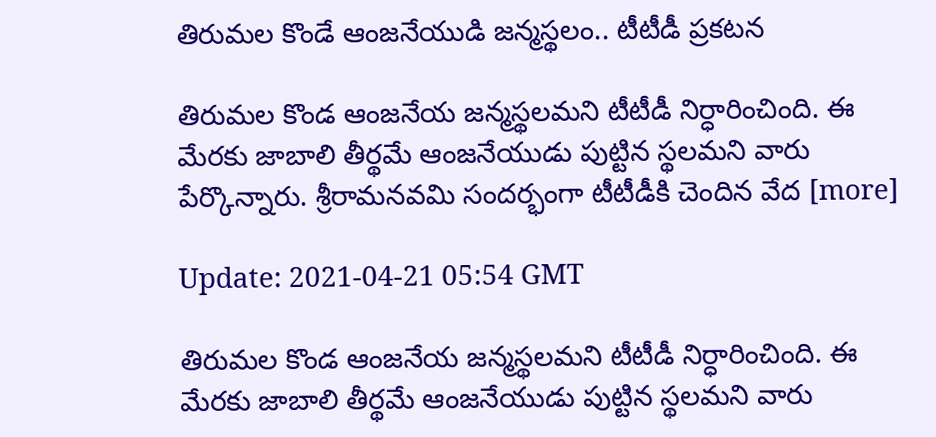తిరుమల కొండే ఆంజనేయుడి జన్మస్థలం.. టీటీడీ ప్రకటన

తిరుమల కొండ ఆంజనేయ జన్మస్థలమని టీటీడీ నిర్ధారించింది. ఈ మేరకు జాబాలి తీర్థమే ఆంజనేయుడు పుట్టిన స్థలమని వారు పేర్కొన్నారు. శ్రీరామనవమి సందర్భంగా టీటీడీకి చెందిన వేద [more]

Update: 2021-04-21 05:54 GMT

తిరుమల కొండ ఆంజనేయ జన్మస్థలమని టీటీడీ నిర్ధారించింది. ఈ మేరకు జాబాలి తీర్థమే ఆంజనేయుడు పుట్టిన స్థలమని వారు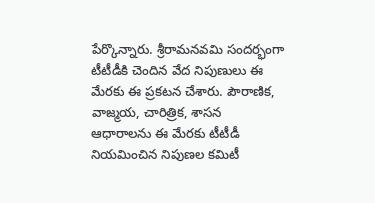పేర్కొన్నారు. శ్రీరామనవమి సందర్భంగా టీటీడీకి చెందిన వేద నిపుణులు ఈ మేరకు ఈ ప్రకటన చేశారు. పౌరాణిక, వాజ్మయ, చారిత్రిక, శాసన ఆధారాలను ఈ మేరకు టీటీడీ నియమించిన నిపుణల కమిటీ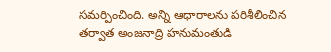సమర్పించింది. అన్ని ఆధారాలను పరిశీలించిన తర్వాత అంజనాద్రి హనుమంతుడి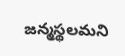జన్మస్థలమని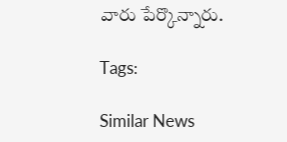వారు పేర్కొన్నారు.

Tags:

Similar News